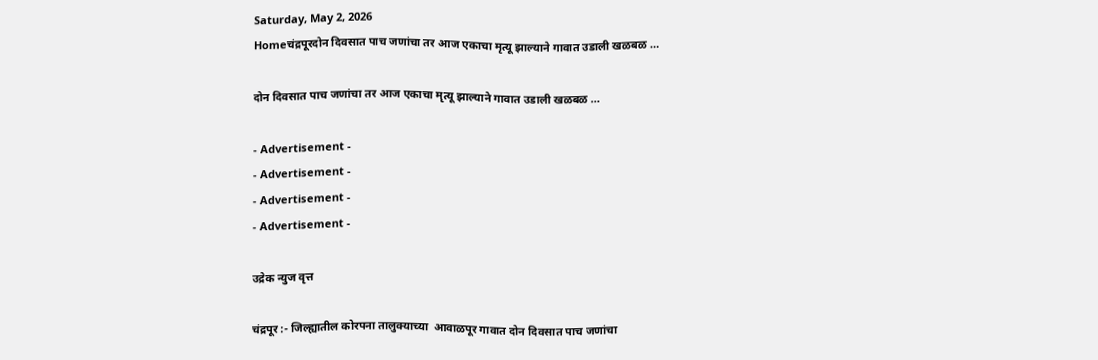Saturday, May 2, 2026
Homeचंद्रपूरदोन दिवसात पाच जणांचा तर आज एकाचा मृत्यू झाल्याने गावात उडाली खळबळ …

दोन दिवसात पाच जणांचा तर आज एकाचा मृत्यू झाल्याने गावात उडाली खळबळ …

- Advertisement -
- Advertisement -
- Advertisement -
- Advertisement -

उद्रेक न्युज वृत्त

चंद्रपूर :- जिल्ह्यातील कोरपना तालुक्याच्या  आवाळपूर गावात दोन दिवसात पाच जणांचा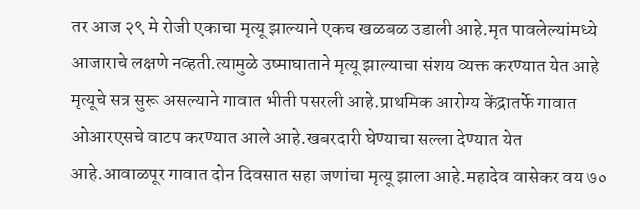तर आज २९ मे रोजी एकाचा मृत्यू झाल्याने एकच खळबळ उडाली आहे.मृत पावलेल्यांमध्ये आजाराचे लक्षणे नव्हती.त्यामुळे उष्माघाताने मृत्यू झाल्याचा संशय व्यक्त करण्यात येत आहे मृत्यूचे सत्र सुरू असल्याने गावात भीती पसरली आहे.प्राथमिक आरोग्य केंद्रातर्फे गावात ओआरएसचे वाटप करण्यात आले आहे.खबरदारी घेण्याचा सल्ला देण्यात येत आहे.आवाळपूर गावात दोन दिवसात सहा जणांचा मृत्यू झाला आहे.महादेव वासेकर वय ७०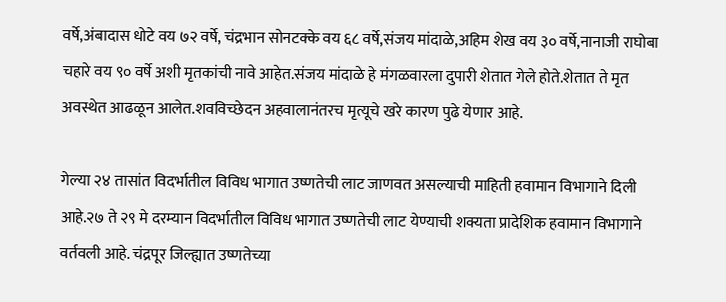वर्षे,अंबादास धोटे वय ७२ वर्षे, चंद्रभान सोनटक्के वय ६८ वर्षे,संजय मांदाळे,अहिम शेख वय ३० वर्षे,नानाजी राघोबा चहारे वय ९० वर्षे अशी मृतकांची नावे आहेत.संजय मांदाळे हे मंगळवारला दुपारी शेतात गेले होते.शेतात ते मृत अवस्थेत आढळून आलेत.शवविच्छेदन अहवालानंतरच मृत्यूचे खरे कारण पुढे येणार आहे.

गेल्या २४ तासांत विदर्भातील विविध भागात उष्णतेची लाट जाणवत असल्याची माहिती हवामान विभागाने दिली आहे.२७ ते २९ मे दरम्यान विदर्भातील विविध भागात उष्णतेची लाट येण्याची शक्यता प्रादेशिक हवामान विभागाने वर्तवली आहे. चंद्रपूर जिल्ह्यात उष्णतेच्या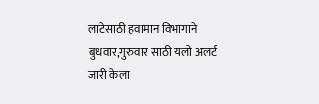लाटेसाठी हवामान विभागाने बुधवार,गुरुवार साठी यलो अलर्ट जारी केला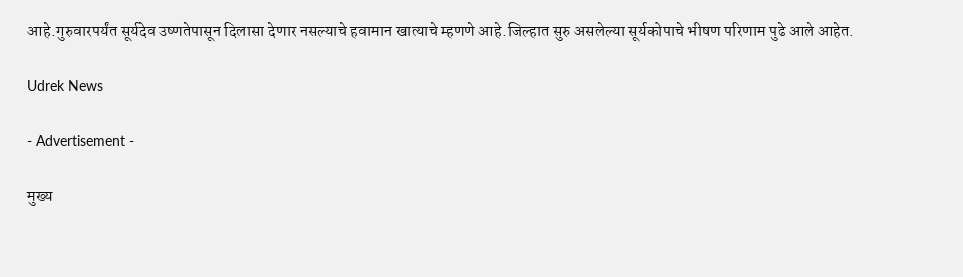आहे.गुरुवारपर्यंत सूर्यदेव उष्णतेपासून दिलासा देणार नसल्याचे हवामान खात्याचे म्हणणे आहे.जिल्हात सुरु असलेल्या सूर्यकोपाचे भीषण परिणाम पुढे आले आहेत.

Udrek News

- Advertisement -

मुख्य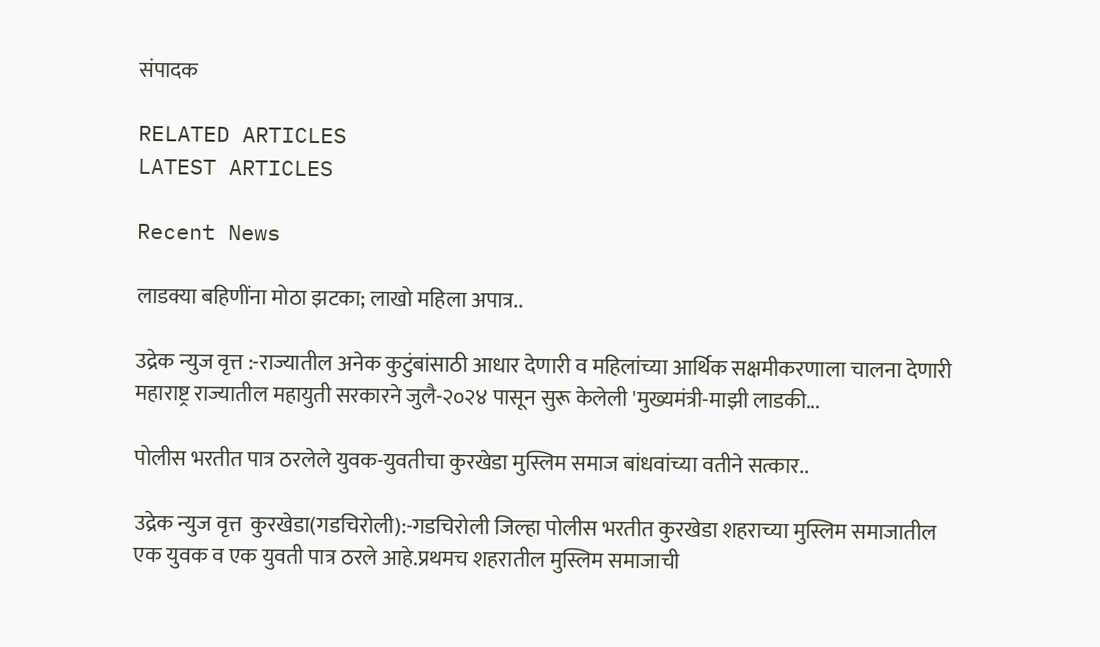संपादक

RELATED ARTICLES
LATEST ARTICLES

Recent News

लाडक्या बहिणींना मोठा झटका; लाखो महिला अपात्र..

उद्रेक न्युज वृत्त :-राज्यातील अनेक कुटुंबांसाठी आधार देणारी व महिलांच्या आर्थिक सक्षमीकरणाला चालना देणारी महाराष्ट्र राज्यातील महायुती सरकारने जुलै-२०२४ पासून सुरू केलेली 'मुख्यमंत्री-माझी लाडकी...

पोलीस भरतीत पात्र ठरलेले युवक-युवतीचा कुरखेडा मुस्लिम समाज बांधवांच्या वतीने सत्कार..

उद्रेक न्युज वृत्त  कुरखेडा(गडचिरोली):-गडचिरोली जिल्हा पोलीस भरतीत कुरखेडा शहराच्या मुस्लिम समाजातील एक युवक व एक युवती पात्र ठरले आहे.प्रथमच शहरातील मुस्लिम समाजाची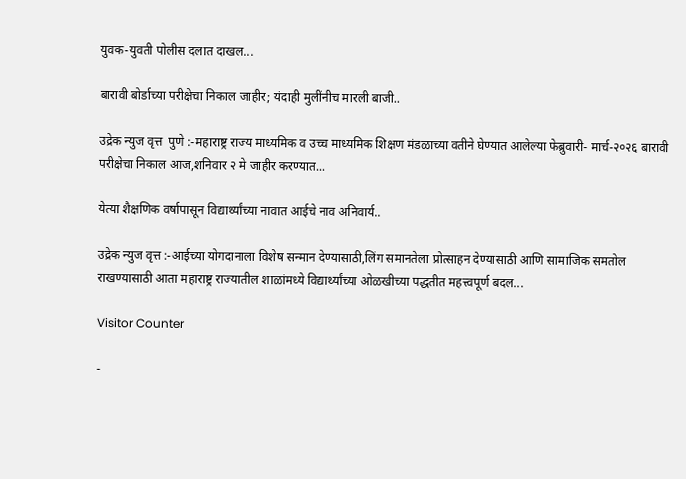युवक-युवती पोलीस दलात दाखल...

बारावी बोर्डाच्या परीक्षेचा निकाल जाहीर; यंदाही मुलींनीच मारली बाजी..

उद्रेक न्युज वृत्त  पुणे :-महाराष्ट्र राज्य माध्यमिक व उच्च माध्यमिक शिक्षण मंडळाच्या वतीने घेण्यात आलेल्या फेब्रुवारी- मार्च-२०२६ बारावी परीक्षेचा निकाल आज,शनिवार २ मे जाहीर करण्यात...

येत्या शैक्षणिक वर्षापासून विद्यार्थ्यांच्या नावात आईचे नाव अनिवार्य..

उद्रेक न्युज वृत्त :-आईच्या योगदानाला विशेष सन्मान देण्यासाठी,लिंग समानतेला प्रोत्साहन देण्यासाठी आणि सामाजिक समतोल राखण्यासाठी आता महाराष्ट्र राज्यातील शाळांमध्ये विद्यार्थ्यांच्या ओळखीच्या पद्धतीत महत्त्वपूर्ण बदल...

Visitor Counter

-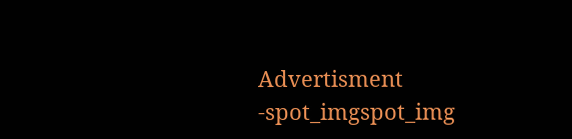Advertisment -spot_imgspot_img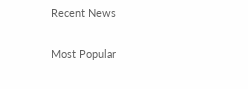Recent News

Most Popular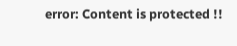error: Content is protected !!